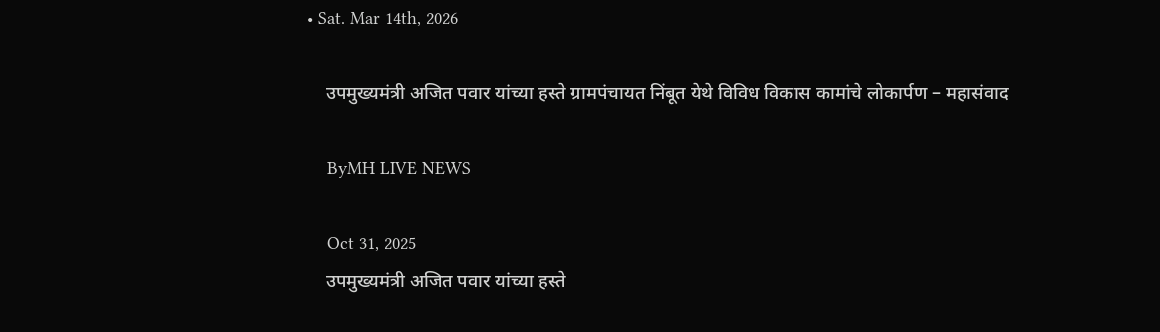• Sat. Mar 14th, 2026

    उपमुख्यमंत्री अजित पवार यांच्या हस्ते ग्रामपंचायत निंबूत येथे विविध विकास कामांचे लोकार्पण – महासंवाद

    ByMH LIVE NEWS

    Oct 31, 2025
    उपमुख्यमंत्री अजित पवार यांच्या हस्ते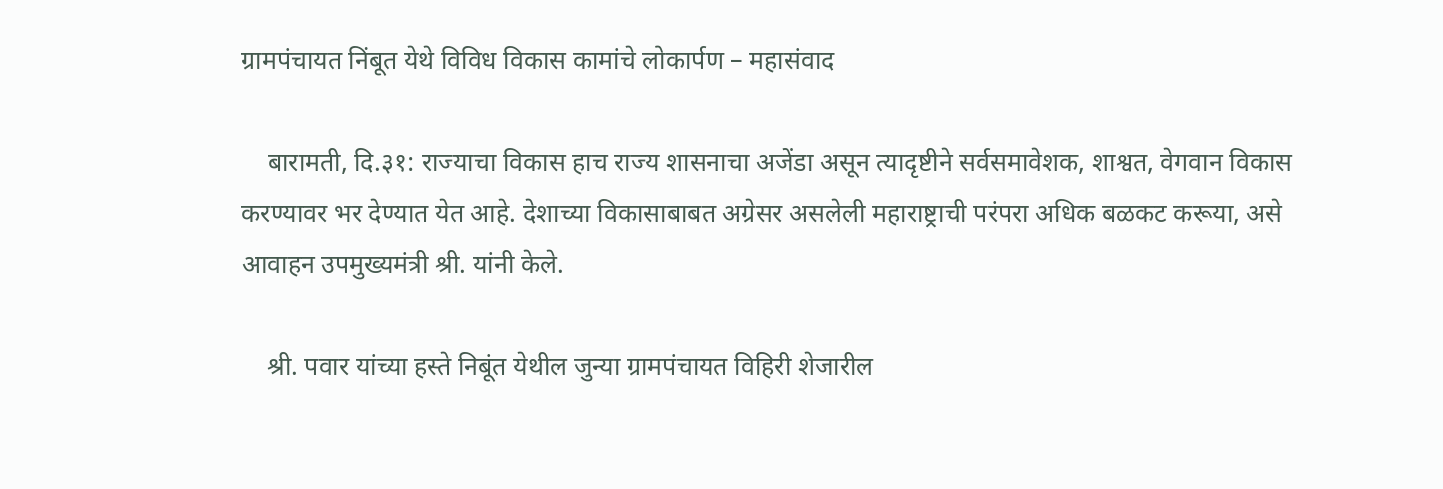ग्रामपंचायत निंबूत येथे विविध विकास कामांचे लोकार्पण – महासंवाद

    बारामती, दि.३१: राज्याचा विकास हाच राज्य शासनाचा अजेंडा असून त्यादृष्टीने सर्वसमावेशक, शाश्वत, वेगवान विकास करण्यावर भर देण्यात येत आहे. देशाच्या विकासाबाबत अग्रेसर असलेली महाराष्ट्राची परंपरा अधिक बळकट करूया, असे आवाहन उपमुख्यमंत्री श्री. यांनी केले.

    श्री. पवार यांच्या हस्ते निबूंत येथील जुन्या ग्रामपंचायत विहिरी शेजारील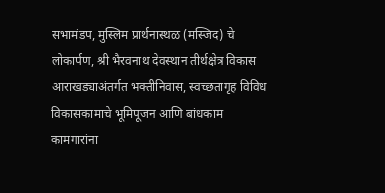सभामंडप, मुस्लिम प्रार्थनास्थळ (मस्जिद) चे लोकार्पण, श्री भैरवनाथ देवस्थान तीर्थक्षेत्र विकास आराखड्याअंतर्गत भक्तीनिवास, स्वच्छतागृह विविध विकासकामाचे भूमिपूजन आणि बांधकाम कामगारांना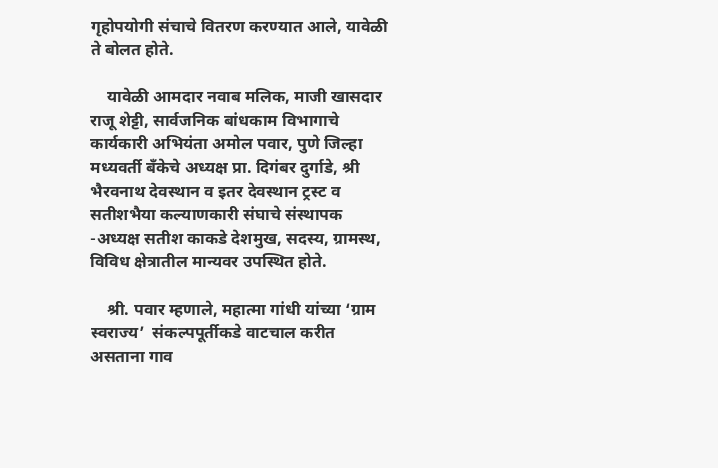गृहोपयोगी संचाचे वितरण करण्यात आले, यावेळी ते बोलत होते.

    यावेळी आमदार नवाब मलिक, माजी खासदार राजू शेट्टी, सार्वजनिक बांधकाम विभागाचे कार्यकारी अभियंता अमोल पवार, पुणे जिल्हा मध्यवर्ती बँकेचे अध्यक्ष प्रा. दिगंबर दुर्गाडे, श्री भैरवनाथ देवस्थान व इतर देवस्थान ट्रस्ट व सतीशभैया कल्याणकारी संघाचे संस्थापक -अध्यक्ष सतीश काकडे देशमुख, सदस्य, ग्रामस्थ, विविध क्षेत्रातील मान्यवर उपस्थित होते.

    श्री. पवार म्हणाले, महात्मा गांधी यांच्या ‘ग्राम स्वराज्य’  संकल्पपूर्तीकडे वाटचाल करीत असताना गाव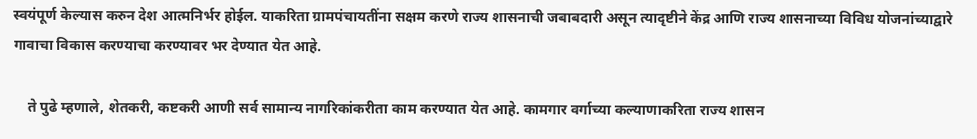स्वयंपूर्ण केल्यास करुन देश आत्मनिर्भर होईल. याकरिता ग्रामपंचायतींना सक्षम करणे राज्य शासनाची जबाबदारी असून त्यादृष्टीने केंद्र आणि राज्य शासनाच्या विविध योजनांच्याद्वारे गावाचा विकास करण्याचा करण्यावर भर देण्यात येत आहे.

    ते पुढे म्हणाले, शेतकरी, कष्टकरी आणी सर्व सामान्य नागरिकांकरीता काम करण्यात येत आहे. कामगार वर्गाच्या कल्याणाकरिता राज्य शासन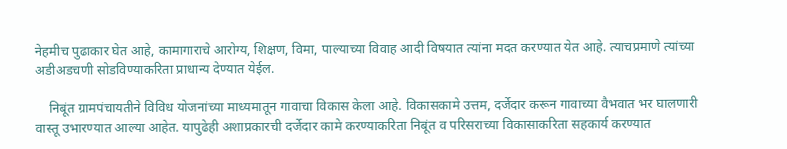नेहमीच पुढाकार घेत आहे, कामागाराचे आरोग्य, शिक्षण, विमा, पाल्याच्या विवाह आदी विषयात त्यांना मदत करण्यात येत आहे. त्याचप्रमाणे त्यांच्या अडीअडचणी सोडविण्याकरिता प्राधान्य देण्यात येईल.

    निबूंत ग्रामपंचायतीने विविध योजनांच्या माध्यमातून गावाचा विकास केला आहे. विकासकामे उत्तम, दर्जेदार करून गावाच्या वैभवात भर घालणारी वास्तू उभारण्यात आल्या आहेत. यापुढेही अशाप्रकारची दर्जेदार कामे करण्याकरिता निबूंत व परिसराच्या विकासाकरिता सहकार्य करण्यात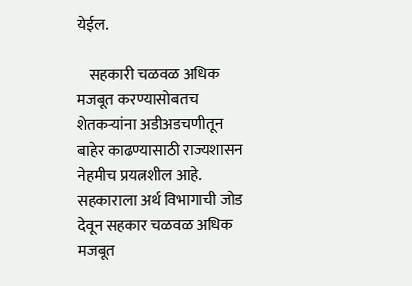येईल.

    सहकारी चळवळ अधिक मजबूत करण्यासोबतच शेतकऱ्यांना अडीअडचणीतून बाहेर काढण्यासाठी राज्यशासन नेहमीच प्रयत्नशील आहे. सहकाराला अर्थ विभागाची जोड देवून सहकार चळवळ अधिक मजबूत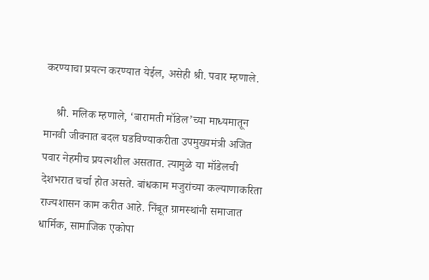करण्याचा प्रयत्न करण्यात येईल, असेही श्री. पवार म्हणाले.

    श्री. मलिक म्हणाले, ‘बारामती मॉडेल’च्या माध्यमातून मानवी जीवनात बदल घडविण्याकरीता उपमुख्यमंत्री अजित पवार नेहमीच प्रयत्नशील असतात. त्यामुळे या मॉडेलची देशभरात चर्चा होत असते. बांधकाम मजुरांच्या कल्याणाकरिता राज्यशासन काम करीत आहे. निंबूत ग्रामस्थांनी समाजात धार्मिक, सामाजिक एकोपा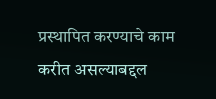प्रस्थापित करण्याचे काम करीत असल्याबद्दल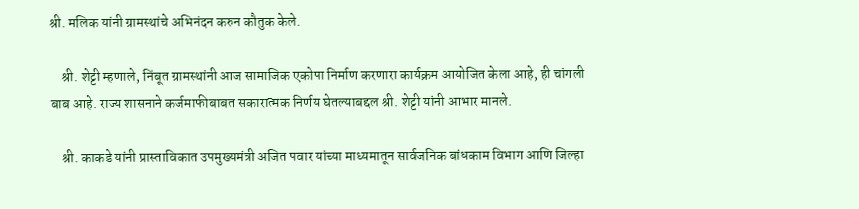श्री. मलिक यांनी ग्रामस्थांचे अभिनंदन करुन कौतुक केले.

    श्री. शेट्टी म्हणाले, निंबूत ग्रामस्थांनी आज सामाजिक एकोपा निर्माण करणारा कार्यक्रम आयोजित केला आहे, ही चांगली बाब आहे. राज्य शासनाने कर्जमाफीबाबत सकारात्मक निर्णय घेतल्याबद्दल श्री. शेट्टी यांनी आभार मानले.

    श्री. काकडे यांनी प्रास्ताविकात उपमुख्यमंत्री अजित पवार यांच्या माध्यमातून सार्वजनिक बांधकाम विभाग आणि जिल्हा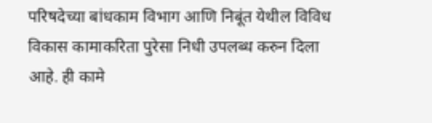परिषदेच्या बांधकाम विभाग आणि निबूंत येथील विविध विकास कामाकरिता पुरेसा निधी उपलब्ध करुन दिला आहे. ही कामे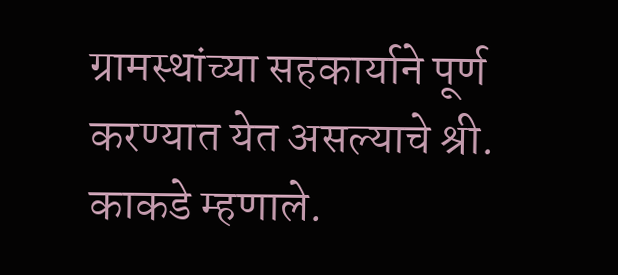ग्रामस्थांच्या सहकार्याने पूर्ण करण्यात येत असल्याचे श्री. काकडे म्हणाले.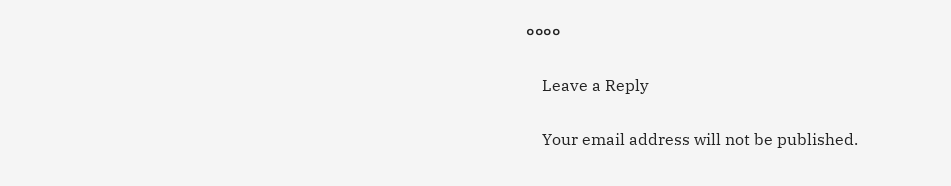००००

    Leave a Reply

    Your email address will not be published.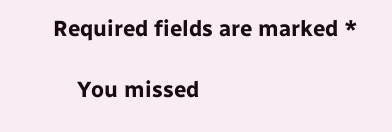Required fields are marked *

    You missed